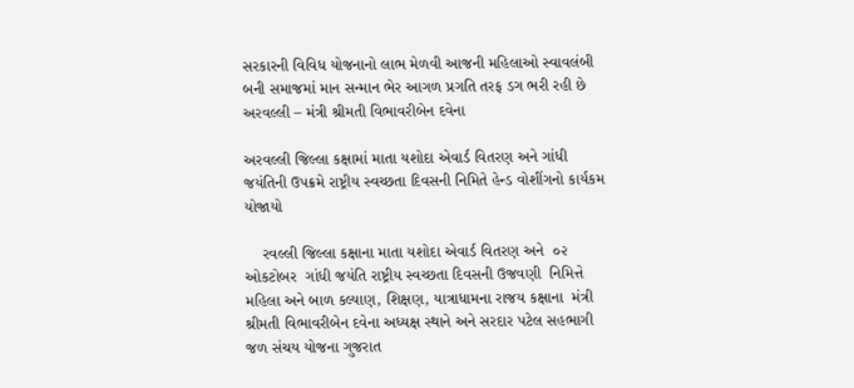સરકારની વિવિધ યોજનાનો લાભ મેળવી આજની મહિલાઓ સ્વાવલંબી બની સમાજમાં માન સન્માન ભેર આગળ પ્રગતિ તરફ ડગ ભરી રહી છે અરવલ્લી – મંત્રી શ્રીમતી વિભાવરીબેન દવેના

અરવલ્લી જિલ્લા કક્ષામાં માતા યશોદા એવાર્ડ વિતરણ અને ગાંધી જયંતિની ઉપક્રમે રાષ્ટ્રીય સ્વચ્છતા દિવસની નિમિતે હેન્ડ વોશીંગનો કાર્યકમ  યોજાયો

    રવલ્લી જિલ્લા કક્ષાના માતા યશોદા એવાર્ડ વિતરણ અને  ૦૨ ઓકટોબર  ગાંધી જયંતિ રાષ્ટ્રીય સ્વચ્છતા દિવસની ઉજવણી  નિમિત્તે  મહિલા અને બાળ કલ્યાણ, શિક્ષણ, યાત્રાધામના રાજય કક્ષાના  મંત્રી શ્રીમતી વિભાવરીબેન દવેના અધ્યક્ષ સ્થાને અને સરદાર પટેલ સહભાગી જળ સંચય યોજના ગુજરાત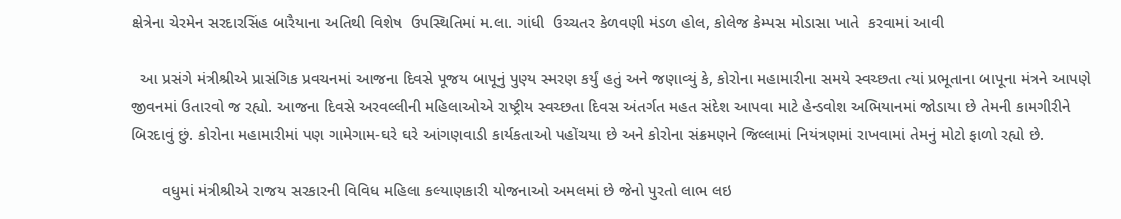ક્ષેત્રેના ચેરમેન સરદારસિંહ બારૈયાના અતિથી વિશેષ  ઉપસ્થિતિમાં મ.લા. ગાંધી  ઉચ્ચતર કેળવણી મંડળ હોલ, કોલેજ કેમ્પસ મોડાસા ખાતે  કરવામાં આવી

  આ પ્રસંગે મંત્રીશ્રીએ પ્રાસંગિક પ્રવચનમાં આજના દિવસે પૂજય બાપૂનું પુણ્ય સ્મરણ કર્યું હતું અને જણાવ્યું કે, કોરોના મહામારીના સમયે સ્વચ્છતા ત્યાં પ્રભૂતાના બાપૂના મંત્રને આપણે જીવનમાં ઉતારવો જ રહ્યો. આજના દિવસે અરવલ્લીની મહિલાઓએ રાષ્ટ્રીય સ્વચ્છતા દિવસ અંતર્ગત મહત સંદેશ આપવા માટે હેન્ડવોશ અભિયાનમાં જોડાયા છે તેમની કામગીરીને બિરદાવું છું. કોરોના મહામારીમાં પણ ગામેગામ-ઘરે ઘરે આંગણવાડી કાર્યકતાઓ પહોંચયા છે અને કોરોના સંક્રમણને જિલ્લામાં નિયંત્રણમાં રાખવામાં તેમનું મોટો ફાળો રહ્યો છે.

       વધુમાં મંત્રીશ્રીએ રાજય સરકારની વિવિધ મહિલા કલ્યાણકારી યોજનાઓ અમલમાં છે જેનો પુરતો લાભ લઇ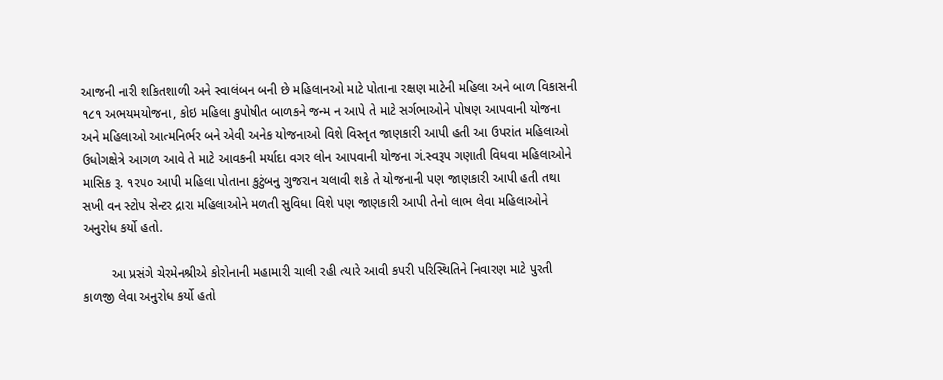આજની નારી શકિતશાળી અને સ્વાલંબન બની છે મહિલાનઓ માટે પોતાના રક્ષણ માટેની મહિલા અને બાળ વિકાસની  ૧૮૧ અભયમયોજના, કોઇ મહિલા કુપોષીત બાળકને જન્મ ન આપે તે માટે સર્ગભાઓને પોષણ આપવાની યોજના અને મહિલાઓ આત્મનિર્ભર બને એવી અનેક યોજનાઓ વિશે વિસ્તૃત જાણકારી આપી હતી આ ઉપરાંત મહિલાઓ ઉધોગક્ષેત્રે આગળ આવે તે માટે આવકની મર્યાદા વગર લોન આપવાની યોજના ગં.સ્વરૂપ ગણાતી વિધવા મહિલાઓને માસિક રૂ. ૧૨૫૦ આપી મહિલા પોતાના કુટુંબનુ ગુજરાન ચલાવી શકે તે યોજનાની પણ જાણકારી આપી હતી તથા સખી વન સ્ટોપ સેન્ટર દ્રારા મહિલાઓને મળતી સુવિધા વિશે પણ જાણકારી આપી તેનો લાભ લેવા મહિલાઓને અનુરોધ કર્યો હતો.

        આ પ્રસંગે ચેરમેનશ્રીએ કોરોનાની મહામારી ચાલી રહી ત્યારે આવી કપરી પરિસ્થિતિને નિવારણ માટે પુરતી કાળજી લેવા અનુરોધ કર્યો હતો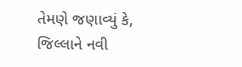તેમણે જણાવ્યું કે, જિલ્લાને નવી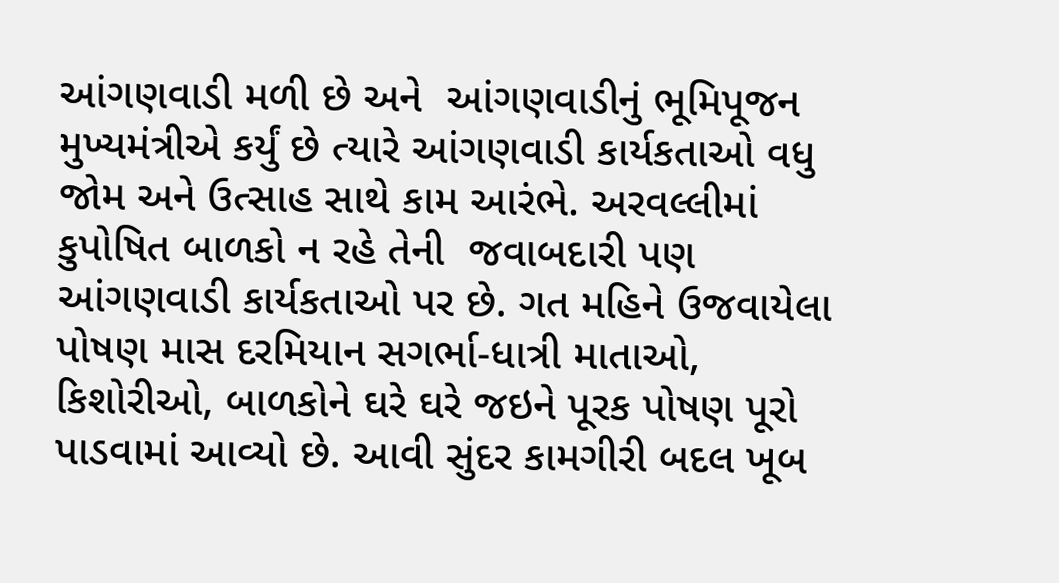આંગણવાડી મળી છે અને  આંગણવાડીનું ભૂમિપૂજન મુખ્યમંત્રીએ કર્યું છે ત્યારે આંગણવાડી કાર્યકતાઓ વધુ જોમ અને ઉત્સાહ સાથે કામ આરંભે. અરવલ્લીમાં કુપોષિત બાળકો ન રહે તેની  જવાબદારી પણ આંગણવાડી કાર્યકતાઓ પર છે. ગત મહિને ઉજવાયેલા પોષણ માસ દરમિયાન સગર્ભા-ધાત્રી માતાઓ, કિશોરીઓ, બાળકોને ઘરે ઘરે જઇને પૂરક પોષણ પૂરો પાડવામાં આવ્યો છે. આવી સુંદર કામગીરી બદલ ખૂબ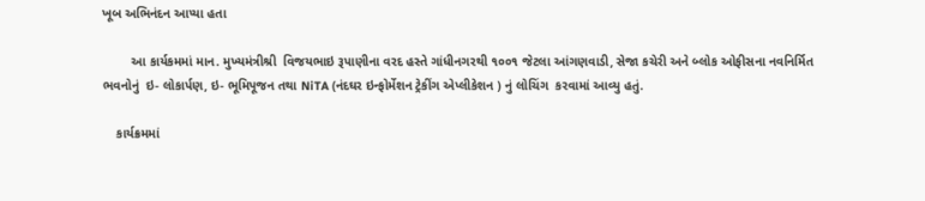ખૂબ અભિનંદન આપ્યા હતા

        આ કાર્યકમમાં માન. મુખ્યમંત્રીશ્રી  વિજયભાઇ રૂપાણીના વરદ હસ્તે ગાંધીનગરથી ૧૦૦૧ જેટલા આંગણવાડી, સેજા કચેરી અને બ્લોક ઓફીસના નવનિર્મિત ભવનોનું  ઇ- લોકાર્પણ, ઇ- ભૂમિપૂજન તથા NiTA (નંદઘર ઇન્ફોર્મેશન ટ્રેકીંગ એપ્લીકેશન ) નું લોચિંગ  કરવામાં આવ્યુ હતું.

    કાર્યક્રમમાં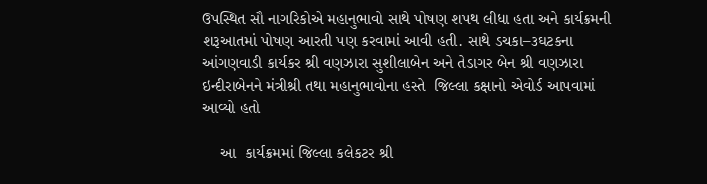ઉપસ્થિત સૌ નાગરિકોએ મહાનુભાવો સાથે પોષણ શપથ લીધા હતા અને કાર્યક્રમની શરૂઆતમાં પોષણ આરતી પણ કરવામાં આવી હતી. સાથે ડચકા–૩ઘટકના આંગણવાડી કાર્યકર શ્રી વણઝારા સુશીલાબેન અને તેડાગર બેન શ્રી વણઝારા ઇન્દીરાબેનને મંત્રીશ્રી તથા મહાનુભાવોના હસ્તે  જિલ્લા કક્ષાનો એવોર્ડ આપવામાં આવ્યો હતો

    આ  કાર્યક્રમમાં જિલ્લા કલેકટર શ્રી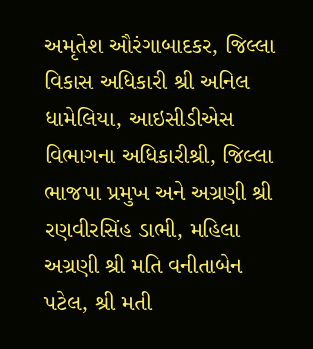અમૃતેશ ઔરંગાબાદકર, જિલ્લા વિકાસ અધિકારી શ્રી અનિલ ધામેલિયા, આઇસીડીએસ વિભાગના અધિકારીશ્રી, જિલ્લા ભાજપા પ્રમુખ અને અગ્રણી શ્રી રણવીરસિંહ ડાભી, મહિલા અગ્રણી શ્રી મતિ વનીતાબેન પટેલ, શ્રી મતી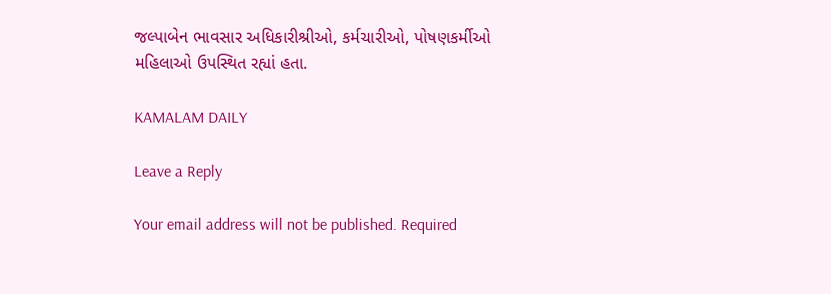જલ્પાબેન ભાવસાર અધિકારીશ્રીઓ, કર્મચારીઓ, પોષણકર્મીઓ મહિલાઓ ઉપસ્થિત રહ્યાં હતા.

KAMALAM DAILY

Leave a Reply

Your email address will not be published. Required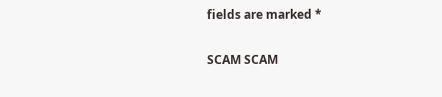fields are marked *

SCAM SCAM